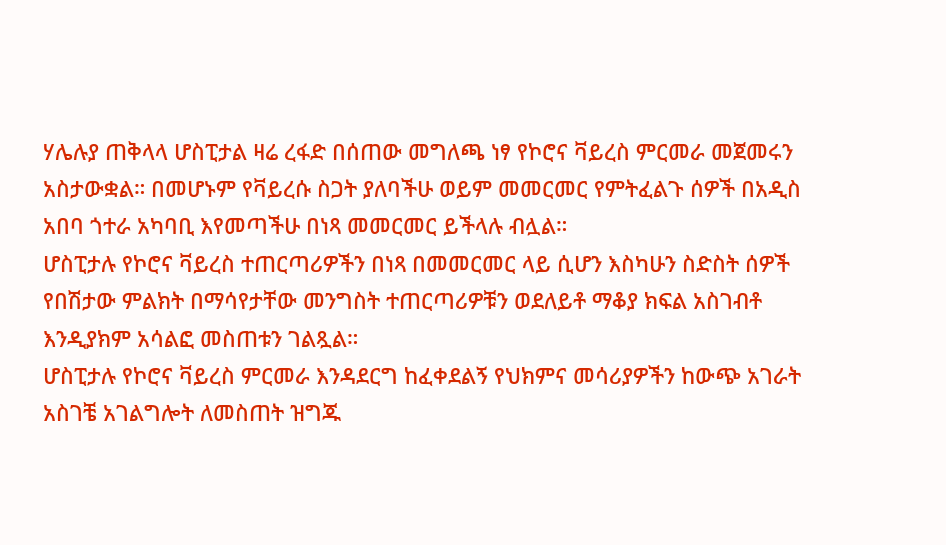ሃሌሉያ ጠቅላላ ሆስፒታል ዛሬ ረፋድ በሰጠው መግለጫ ነፃ የኮሮና ቫይረስ ምርመራ መጀመሩን አስታውቋል። በመሆኑም የቫይረሱ ስጋት ያለባችሁ ወይም መመርመር የምትፈልጉ ሰዎች በአዲስ አበባ ጎተራ አካባቢ እየመጣችሁ በነጻ መመርመር ይችላሉ ብሏል።
ሆስፒታሉ የኮሮና ቫይረስ ተጠርጣሪዎችን በነጻ በመመርመር ላይ ሲሆን እስካሁን ስድስት ሰዎች የበሽታው ምልክት በማሳየታቸው መንግስት ተጠርጣሪዎቹን ወደለይቶ ማቆያ ክፍል አስገብቶ እንዲያክም አሳልፎ መስጠቱን ገልጿል።
ሆስፒታሉ የኮሮና ቫይረስ ምርመራ እንዳደርግ ከፈቀደልኝ የህክምና መሳሪያዎችን ከውጭ አገራት አስገቼ አገልግሎት ለመስጠት ዝግጁ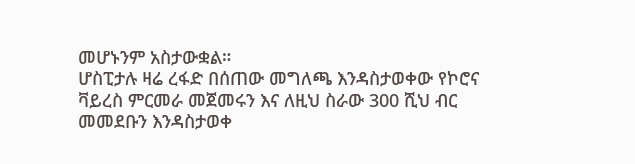መሆኑንም አስታውቋል።
ሆስፒታሉ ዛሬ ረፋድ በሰጠው መግለጫ እንዳስታወቀው የኮሮና ቫይረስ ምርመራ መጀመሩን እና ለዚህ ስራው 300 ሺህ ብር መመደቡን እንዳስታወቀ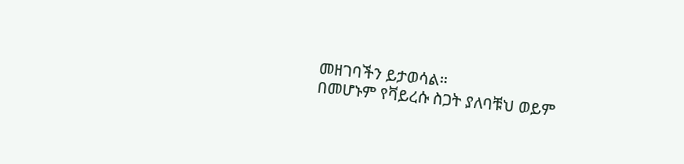መዘገባችን ይታወሳል።
በመሆኑም የቫይረሱ ስጋት ያለባቹህ ወይም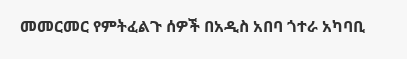መመርመር የምትፈልጉ ሰዎች በአዲስ አበባ ጎተራ አካባቢ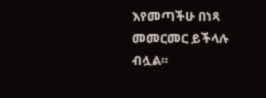እየመጣችሁ በነጻ መመርመር ይችላሉ ብሏል።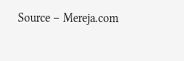Source – Mereja.com